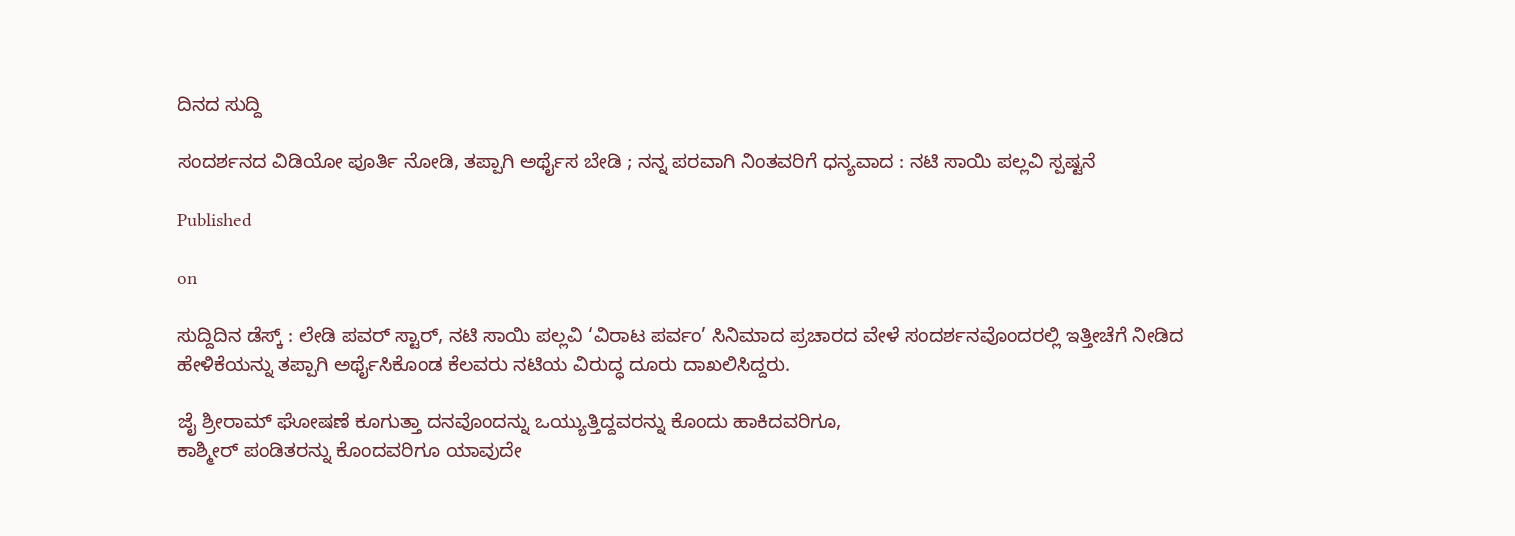ದಿನದ ಸುದ್ದಿ

ಸಂದರ್ಶನದ ವಿಡಿಯೋ ಪೂರ್ತಿ ನೋಡಿ, ತಪ್ಪಾಗಿ ಅರ್ಥೈಸ ಬೇಡಿ ; ನನ್ನ ಪರವಾಗಿ ನಿಂತವರಿಗೆ ಧನ್ಯವಾದ : ನಟಿ ಸಾಯಿ ಪಲ್ಲವಿ ಸ್ಪಷ್ಟನೆ

Published

on

ಸುದ್ದಿದಿನ ಡೆಸ್ಕ್ : ಲೇಡಿ ಪವರ್ ಸ್ಟಾರ್, ನಟಿ ಸಾಯಿ ಪಲ್ಲವಿ ‘ವಿರಾಟ ಪರ್ವಂ’ ಸಿನಿಮಾದ ಪ್ರಚಾರದ ವೇಳೆ ಸಂದರ್ಶನವೊಂದರಲ್ಲಿ ‌ಇತ್ತೀಚೆಗೆ ನೀಡಿದ ಹೇಳಿಕೆಯನ್ನು ತಪ್ಪಾಗಿ ಅರ್ಥೈಸಿಕೊಂಡ ಕೆಲವರು ನಟಿಯ ವಿರುದ್ಧ ದೂರು ದಾಖಲಿಸಿದ್ದರು.

ಜೈ ಶ್ರೀರಾಮ್ ಘೋಷಣೆ ಕೂಗುತ್ತಾ ದನವೊಂದನ್ನು ಒಯ್ಯುತ್ತಿದ್ದವರನ್ನು ಕೊಂದು ಹಾಕಿದವರಿಗೂ,
ಕಾಶ್ಮೀರ್ ಪಂಡಿತರನ್ನು ಕೊಂದವರಿಗೂ ಯಾವುದೇ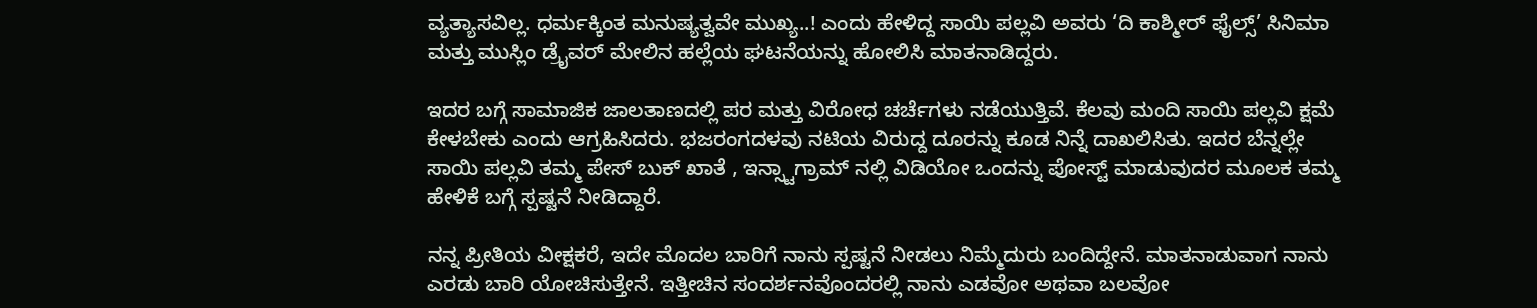ವ್ಯತ್ಯಾಸವಿಲ್ಲ. ಧರ್ಮಕ್ಕಿಂತ ಮನುಷ್ಯತ್ವವೇ ಮುಖ್ಯ..! ಎಂದು ಹೇಳಿದ್ದ ಸಾಯಿ ಪಲ್ಲವಿ ಅವರು ‘ದಿ ಕಾಶ್ಮೀರ್ ಫೈಲ್ಸ್’ ಸಿನಿಮಾ ಮತ್ತು ಮುಸ್ಲಿಂ ಡ್ರೈವರ್ ಮೇಲಿನ ಹಲ್ಲೆಯ ಘಟನೆಯನ್ನು ಹೋಲಿಸಿ ಮಾತನಾಡಿದ್ದರು.

ಇದರ ಬಗ್ಗೆ ಸಾಮಾಜಿಕ ಜಾಲತಾಣದಲ್ಲಿ ಪರ ಮತ್ತು ವಿರೋಧ ಚರ್ಚೆಗಳು ನಡೆಯುತ್ತಿವೆ. ಕೆಲವು ಮಂದಿ ಸಾಯಿ ಪಲ್ಲವಿ ಕ್ಷಮೆ ಕೇಳಬೇಕು ಎಂದು ಆಗ್ರಹಿಸಿದರು. ಭಜರಂಗದಳವು ನಟಿಯ ವಿರುದ್ದ ದೂರನ್ನು ಕೂಡ ನಿನ್ನೆ ದಾಖಲಿಸಿತು. ಇದರ ಬೆನ್ನಲ್ಲೇ ಸಾಯಿ ಪಲ್ಲವಿ ತಮ್ಮ ಪೇಸ್ ಬುಕ್ ಖಾತೆ , ಇನ್ಸ್ಟಾಗ್ರಾಮ್ ನಲ್ಲಿ ವಿಡಿಯೋ ಒಂದನ್ನು ಪೋಸ್ಟ್ ಮಾಡುವುದರ ಮೂಲಕ ತಮ್ಮ ಹೇಳಿಕೆ ಬಗ್ಗೆ ಸ್ಪಷ್ಟನೆ ನೀಡಿದ್ದಾರೆ.

ನನ್ನ ಪ್ರೀತಿಯ ವೀಕ್ಷಕರೆ, ಇದೇ ಮೊದಲ ಬಾರಿಗೆ ನಾನು ಸ್ಪಷ್ಟನೆ ನೀಡಲು ನಿಮ್ಮೆದುರು ಬಂದಿದ್ದೇನೆ. ಮಾತನಾಡುವಾಗ ನಾನು ಎರಡು ಬಾರಿ ಯೋಚಿಸುತ್ತೇನೆ. ಇತ್ತೀಚಿನ ಸಂದರ್ಶನವೊಂದರಲ್ಲಿ ನಾನು ಎಡವೋ ಅಥವಾ ಬಲವೋ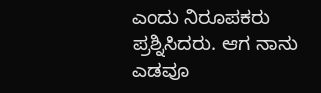ಎಂದು ನಿರೂಪಕರು ಪ್ರಶ್ನಿಸಿದರು. ಆಗ ನಾನು ಎಡವೂ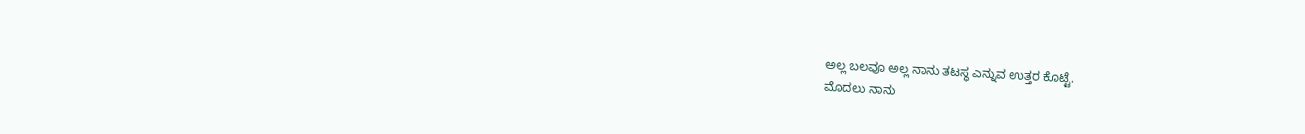ಅಲ್ಲ ಬಲವೂ ಅಲ್ಲ ನಾನು ತಟಸ್ಥ ಎನ್ನುವ ಉತ್ತರ ಕೊಟ್ಟೆ.
ಮೊದಲು ನಾನು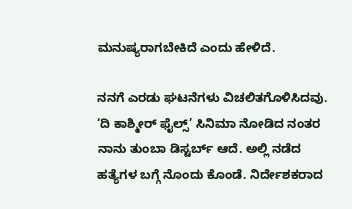ಮನುಷ್ಯರಾಗಬೇಕಿದೆ ಎಂದು ಹೇಳಿದೆ.

ನನಗೆ ಎರಡು ಘಟನೆಗಳು ವಿಚಲಿತಗೊಳಿಸಿದವು. ‘ದಿ ಕಾಶ್ಮೀರ್ ಫೈಲ್ಸ್’ ಸಿನಿಮಾ ನೋಡಿದ ನಂತರ ನಾನು ತುಂಬಾ ಡಿಸ್ಟರ್ಬ್ ಆದೆ. ಅಲ್ಲಿ ನಡೆದ ಹತ್ಯೆಗಳ ಬಗ್ಗೆ ನೊಂದು ಕೊಂಡೆ. ನಿರ್ದೇಶಕರಾದ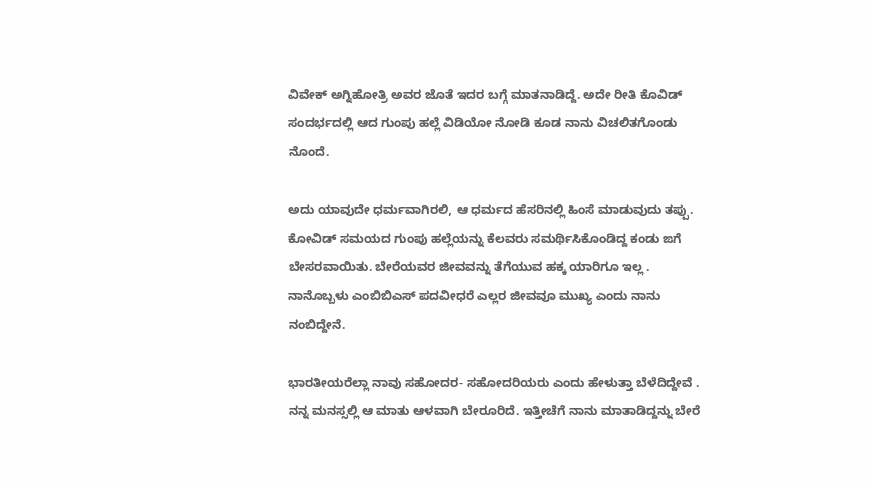ವಿವೇಕ್ ಅಗ್ನಿಹೋತ್ರಿ ಅವರ ಜೊತೆ ಇದರ ಬಗ್ಗೆ ಮಾತನಾಡಿದ್ದೆ. ಅದೇ ರೀತಿ ಕೊವಿಡ್ ಸಂದರ್ಭದಲ್ಲಿ ಆದ ಗುಂಪು ಹಲ್ಲೆ ವಿಡಿಯೋ ನೋಡಿ ಕೂಡ ನಾನು ವಿಚಲಿತಗೊಂಡು ನೊಂದೆ.

ಅದು ಯಾವುದೇ ಧರ್ಮವಾಗಿರಲಿ, ಆ ಧರ್ಮದ ಹೆಸರಿನಲ್ಲಿ ಹಿಂಸೆ ಮಾಡುವುದು ತಪ್ಪು. ಕೋವಿಡ್ ಸಮಯದ ಗುಂಪು ಹಲ್ಲೆಯನ್ನು ಕೆಲವರು ಸಮರ್ಥಿಸಿಕೊಂಡಿದ್ದ ಕಂಡು ಙಗೆ ಬೇಸರವಾಯಿತು. ಬೇರೆಯವರ ಜೀವವನ್ನು ತೆಗೆಯುವ ಹಕ್ಕ ಯಾರಿಗೂ ಇಲ್ಲ . ನಾನೊಬ್ಬಳು ಎಂಬಿಬಿಎಸ್ ಪದವೀಧರೆ ಎಲ್ಲರ ಜೀವವೂ ಮುಖ್ಯ ಎಂದು ನಾನು ನಂಬಿದ್ದೇನೆ.

ಭಾರತೀಯರೆಲ್ಲಾ ನಾವು ಸಹೋದರ- ಸಹೋದರಿಯರು ಎಂದು ಹೇಳುತ್ತಾ ಬೆಳೆದಿದ್ದೇವೆ . ನನ್ನ ಮನಸ್ಸಲ್ಲಿ ಆ ಮಾತು ಆಳವಾಗಿ ಬೇರೂರಿದೆ. ಇತ್ತೀಚೆಗೆ ನಾನು ಮಾತಾಡಿದ್ದನ್ನು ಬೇರೆ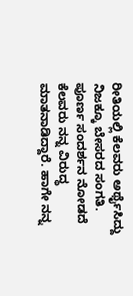ರೀತಿಯಲ್ಲಿ ಕೆಲವರು ಅರ್ಥೈಸಿದ್ದು ನಿಜಕ್ಕೂ ಬೇಸರದ ಸಂಗತಿ. ಪೂರ್ಣ ಸಂದರ್ಶನ ನೋಡದೆ ಕೆಲವರು ನನ್ನ ವಿರುದ್ಧ ಮಾತನಾಡಿದ್ದಾರೆ. ಹಾಗೇ ನನ್ನ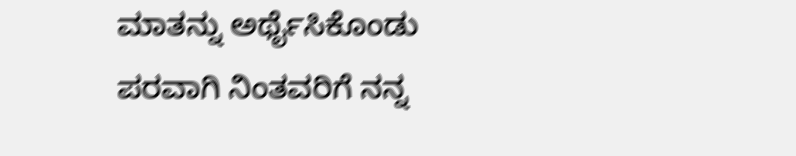ಮಾತನ್ನು ಅರ್ಥೈಸಿಕೊಂಡು ಪರವಾಗಿ ನಿಂತವರಿಗೆ ನನ್ನ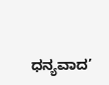ಧನ್ಯವಾದ’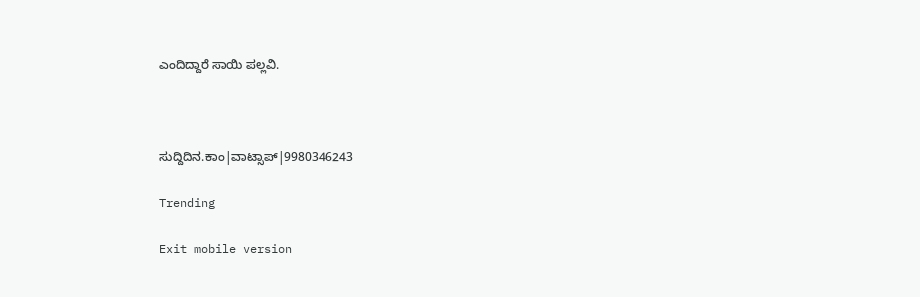ಎಂದಿದ್ದಾರೆ ಸಾಯಿ ಪಲ್ಲವಿ.



ಸುದ್ದಿದಿನ.ಕಾಂ|ವಾಟ್ಸಾಪ್|9980346243

Trending

Exit mobile version